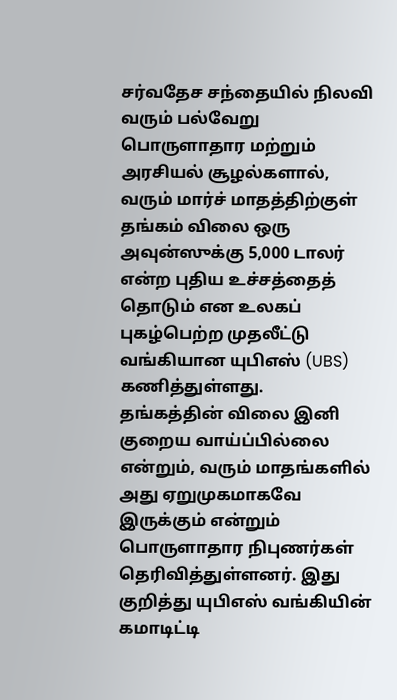சர்வதேச சந்தையில் நிலவி வரும் பல்வேறு பொருளாதார மற்றும் அரசியல் சூழல்களால், வரும் மார்ச் மாதத்திற்குள் தங்கம் விலை ஒரு அவுன்ஸுக்கு 5,000 டாலர் என்ற புதிய உச்சத்தைத் தொடும் என உலகப் புகழ்பெற்ற முதலீட்டு வங்கியான யுபிஎஸ் (UBS) கணித்துள்ளது.
தங்கத்தின் விலை இனி குறைய வாய்ப்பில்லை என்றும், வரும் மாதங்களில் அது ஏறுமுகமாகவே இருக்கும் என்றும் பொருளாதார நிபுணர்கள் தெரிவித்துள்ளனர். இது குறித்து யுபிஎஸ் வங்கியின் கமாடிட்டி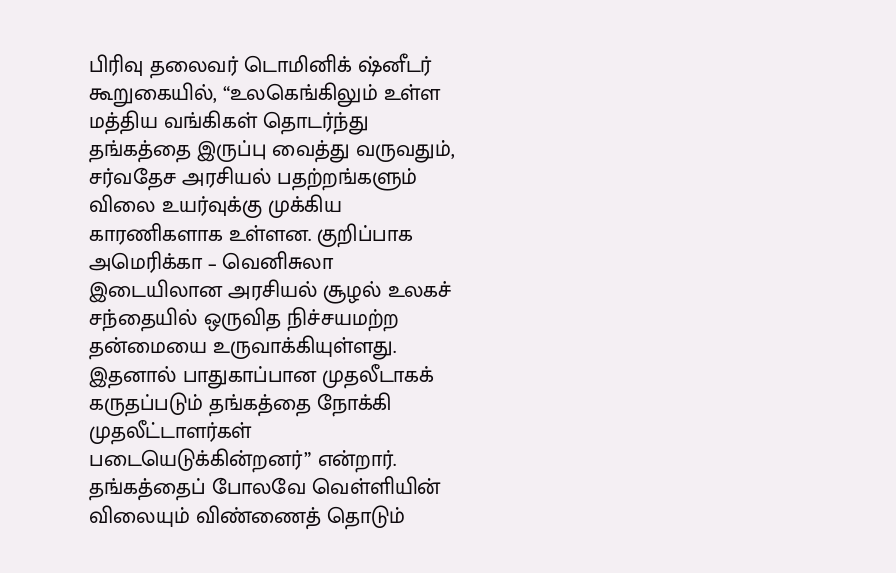பிரிவு தலைவர் டொமினிக் ஷ்னீடர் கூறுகையில், “உலகெங்கிலும் உள்ள மத்திய வங்கிகள் தொடர்ந்து தங்கத்தை இருப்பு வைத்து வருவதும், சர்வதேச அரசியல் பதற்றங்களும் விலை உயர்வுக்கு முக்கிய காரணிகளாக உள்ளன. குறிப்பாக அமெரிக்கா – வெனிசுலா இடையிலான அரசியல் சூழல் உலகச் சந்தையில் ஒருவித நிச்சயமற்ற தன்மையை உருவாக்கியுள்ளது. இதனால் பாதுகாப்பான முதலீடாகக் கருதப்படும் தங்கத்தை நோக்கி முதலீட்டாளர்கள் படையெடுக்கின்றனர்” என்றார்.
தங்கத்தைப் போலவே வெள்ளியின் விலையும் விண்ணைத் தொடும்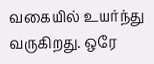வகையில் உயர்ந்து வருகிறது. ஒரே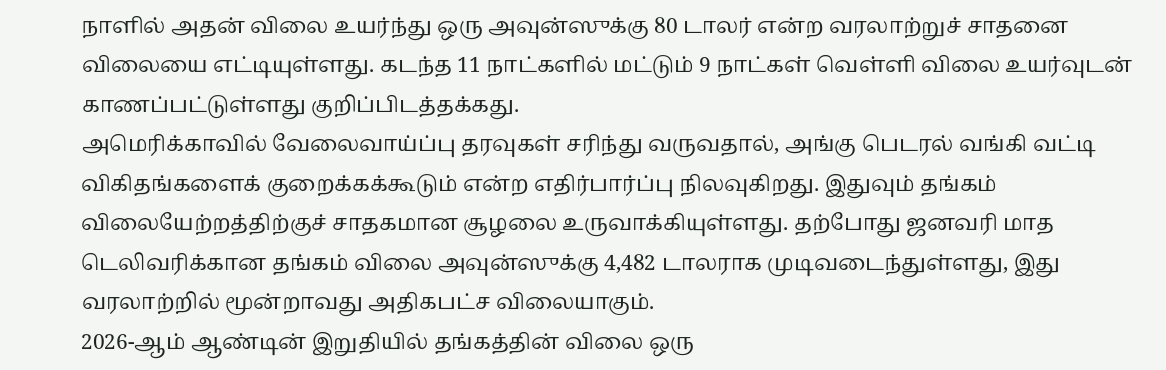நாளில் அதன் விலை உயர்ந்து ஒரு அவுன்ஸுக்கு 80 டாலர் என்ற வரலாற்றுச் சாதனை விலையை எட்டியுள்ளது. கடந்த 11 நாட்களில் மட்டும் 9 நாட்கள் வெள்ளி விலை உயர்வுடன் காணப்பட்டுள்ளது குறிப்பிடத்தக்கது.
அமெரிக்காவில் வேலைவாய்ப்பு தரவுகள் சரிந்து வருவதால், அங்கு பெடரல் வங்கி வட்டி விகிதங்களைக் குறைக்கக்கூடும் என்ற எதிர்பார்ப்பு நிலவுகிறது. இதுவும் தங்கம் விலையேற்றத்திற்குச் சாதகமான சூழலை உருவாக்கியுள்ளது. தற்போது ஜனவரி மாத டெலிவரிக்கான தங்கம் விலை அவுன்ஸுக்கு 4,482 டாலராக முடிவடைந்துள்ளது, இது வரலாற்றில் மூன்றாவது அதிகபட்ச விலையாகும்.
2026-ஆம் ஆண்டின் இறுதியில் தங்கத்தின் விலை ஒரு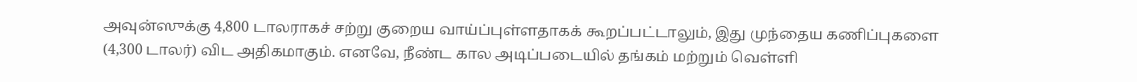அவுன்ஸுக்கு 4,800 டாலராகச் சற்று குறைய வாய்ப்புள்ளதாகக் கூறப்பட்டாலும், இது முந்தைய கணிப்புகளை (4,300 டாலர்) விட அதிகமாகும். எனவே, நீண்ட கால அடிப்படையில் தங்கம் மற்றும் வெள்ளி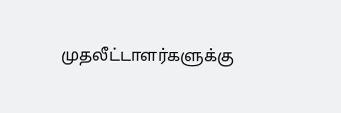முதலீட்டாளர்களுக்கு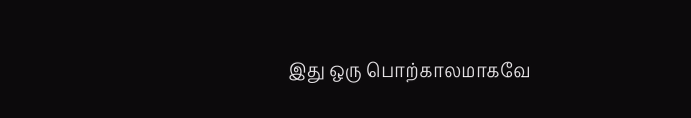இது ஒரு பொற்காலமாகவே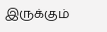இருக்கும்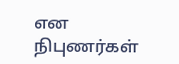என நிபுணர்கள்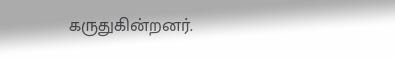கருதுகின்றனர்.